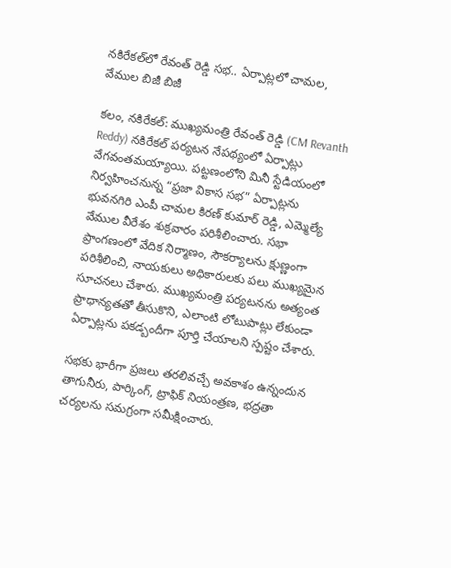నకిరేకల్‌లో రేవంత్ రెడ్డి సభ.. ఏర్పాట్లలో చామల, వేముల బిజీ బిజీ

కలం, నకిరేకల్: ముఖ్యమంత్రి రేవంత్ రెడ్డి (CM Revanth Reddy) నకిరేకల్ పర్యటన నేపథ్యంలో ఏర్పాట్లు వేగవంతమయ్యాయి. పట్టణంలోని మినీ స్టేడియంలో నిర్వహించనున్న “ప్రజా వికాస సభ” ఏర్పాట్లను భువనగిరి ఎంపీ చామల కిరణ్ కుమార్ రెడ్డి, ఎమ్మెల్యే వేముల వీరేశం శుక్రవారం పరిశీలించారు. సభా ప్రాంగణంలో వేదిక నిర్మాణం, సౌకర్యాలను క్షుణ్ణంగా పరిశీలించి, నాయకులు అధికారులకు పలు ముఖ్యమైన సూచనలు చేశారు. ముఖ్యమంత్రి పర్యటనను అత్యంత ప్రాధాన్యతతో తీసుకొని, ఎలాంటి లోటుపాట్లు లేకుండా ఏర్పాట్లను పకడ్బందీగా పూర్తి చేయాలని స్పష్టం చేశారు.

సభకు భారీగా ప్రజలు తరలివచ్చే అవకాశం ఉన్నందున తాగునీరు, పార్కింగ్, ట్రాఫిక్ నియంత్రణ, భద్రతా చర్యలను సమగ్రంగా సమీక్షించారు.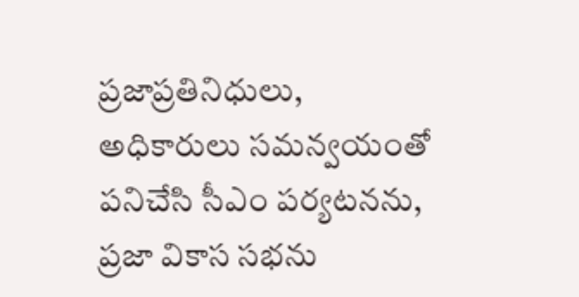ప్రజాప్రతినిధులు, అధికారులు సమన్వయంతో పనిచేసి సీఎం పర్యటనను, ప్రజా వికాస సభను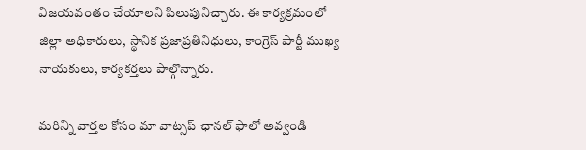విజయవంతం చేయాలని పిలుపునిచ్చారు. ఈ కార్యక్రమంలో జిల్లా అధికారులు, స్థానిక ప్రజాప్రతినిధులు, కాంగ్రెస్ పార్టీ ముఖ్య నాయకులు, కార్యకర్తలు పాల్గొన్నారు.

మ‌రిన్ని వార్త‌ల కోసం మా వాట్స‌ప్ ఛాన‌ల్ ఫాలో అవ్వండి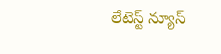లేటెస్ట్ న్యూస్‌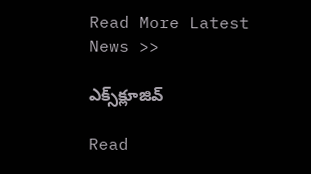Read More Latest News >>

ఎక్స్‌క్లూజివ్‌

Read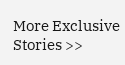More Exclusive Stories >>